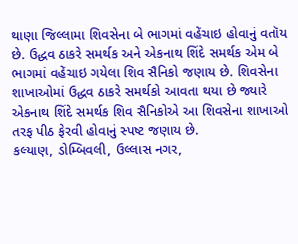થાણા જિલ્લામા શિવસેના બે ભાગમાં વહેંચાઇ હોવાનું વતૉય છે. ઉદ્ધવ ઠાકરે સમર્થક અને એકનાથ શિંદે સમર્થક એમ બે ભાગમાં વહેંચાઇ ગયેલા શિવ સૈનિકો જણાય છે. શિવસેના શાખાઓમાં ઉદ્ધવ ઠાકરે સમર્થકો આવતા થયા છે જ્યારે એકનાથ શિંદે સમર્થક શિવ સૈનિકોએ આ શિવસેના શાખાઓ તરફ પીઠ ફેરવી હોવાનું સ્પષ્ટ જણાય છે.
કલ્યાણ, ડોમ્બિવલી, ઉલ્લાસ નગર,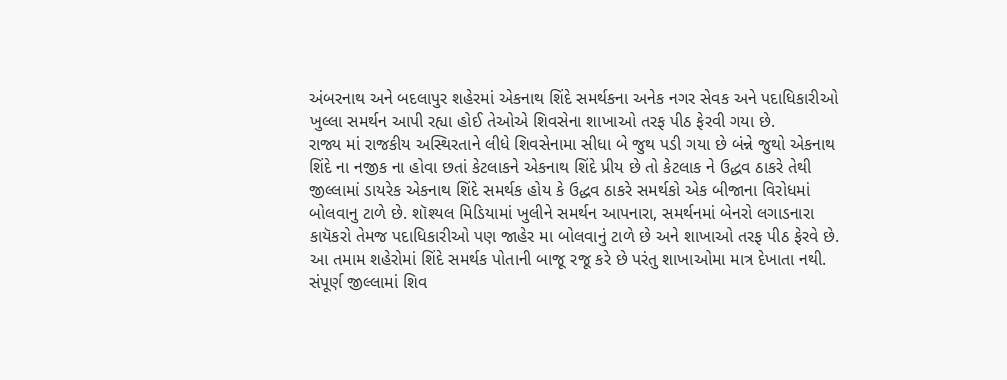અંબરનાથ અને બદલાપુર શહેરમાં એકનાથ શિંદે સમર્થકના અનેક નગર સેવક અને પદાધિકારીઓ ખુલ્લા સમર્થન આપી રહ્યા હોઈ તેઓએ શિવસેના શાખાઓ તરફ પીઠ ફેરવી ગયા છે.
રાજ્ય માં રાજકીય અસ્થિરતાને લીધે શિવસેનામા સીધા બે જુથ પડી ગયા છે બંન્ને જુથો એકનાથ શિંદે ના નજીક ના હોવા છતાં કેટલાકને એકનાથ શિંદે પ્રીય છે તો કેટલાક ને ઉદ્ધવ ઠાકરે તેથી જીલ્લામાં ડાયરેક એકનાથ શિંદે સમર્થક હોય કે ઉદ્ધવ ઠાકરે સમર્થકો એક બીજાના વિરોધમાં બોલવાનુ ટાળે છે. શૉશ્યલ મિડિયામાં ખુલીને સમર્થન આપનારા, સમર્થનમાં બેનરો લગાડનારા કાયૅકરો તેમજ પદાધિકારીઓ પણ જાહેર મા બોલવાનું ટાળે છે અને શાખાઓ તરફ પીઠ ફેરવે છે. આ તમામ શહેરોમાં શિંદે સમર્થક પોતાની બાજૂ રજૂ કરે છે પરંતુ શાખાઓમા માત્ર દેખાતા નથી. સંપૂર્ણ જીલ્લામાં શિવ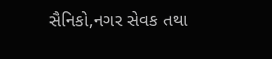સૈનિકો,નગર સેવક તથા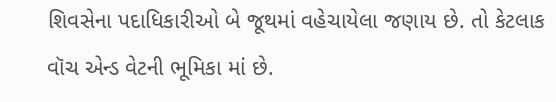શિવસેના પદાધિકારીઓ બે જૂથમાં વહેચાયેલા જણાય છે. તો કેટલાક વૉચ એન્ડ વેટની ભૂમિકા માં છે.